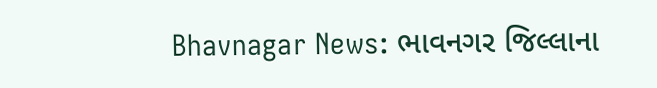Bhavnagar News: ભાવનગર જિલ્લાના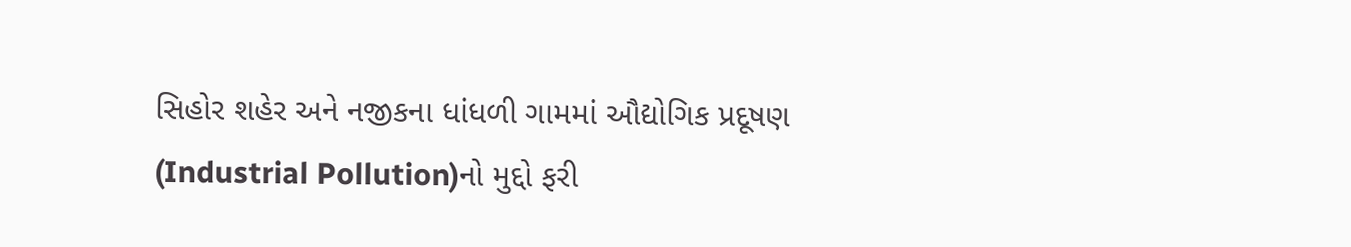સિહોર શહેર અને નજીકના ધાંધળી ગામમાં ઔદ્યોગિક પ્રદૂષણ (Industrial Pollution)નો મુદ્દો ફરી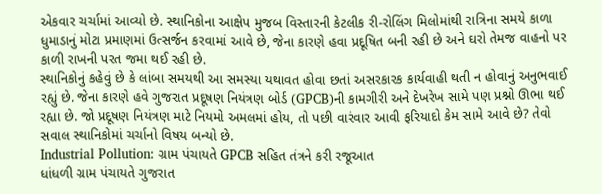એકવાર ચર્ચામાં આવ્યો છે. સ્થાનિકોના આક્ષેપ મુજબ વિસ્તારની કેટલીક રી-રોલિંગ મિલોમાંથી રાત્રિના સમયે કાળા ધુમાડાનું મોટા પ્રમાણમાં ઉત્સર્જન કરવામાં આવે છે, જેના કારણે હવા પ્રદૂષિત બની રહી છે અને ઘરો તેમજ વાહનો પર કાળી રાખની પરત જમા થઈ રહી છે.
સ્થાનિકોનું કહેવું છે કે લાંબા સમયથી આ સમસ્યા યથાવત હોવા છતાં અસરકારક કાર્યવાહી થતી ન હોવાનું અનુભવાઈ રહ્યું છે. જેના કારણે હવે ગુજરાત પ્રદૂષણ નિયંત્રણ બોર્ડ (GPCB)ની કામગીરી અને દેખરેખ સામે પણ પ્રશ્નો ઊભા થઈ રહ્યા છે. જો પ્રદૂષણ નિયંત્રણ માટે નિયમો અમલમાં હોય, તો પછી વારંવાર આવી ફરિયાદો કેમ સામે આવે છે? તેવો સવાલ સ્થાનિકોમાં ચર્ચાનો વિષય બન્યો છે.
Industrial Pollution: ગ્રામ પંચાયતે GPCB સહિત તંત્રને કરી રજૂઆત
ધાંધળી ગ્રામ પંચાયતે ગુજરાત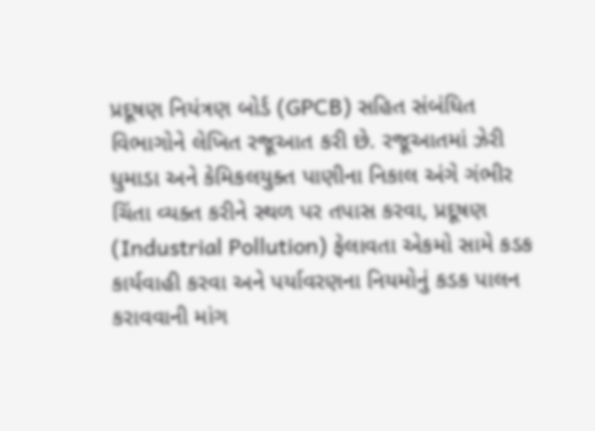પ્રદૂષણ નિયંત્રણ બોર્ડ (GPCB) સહિત સંબંધિત વિભાગોને લેખિત રજૂઆત કરી છે. રજૂઆતમાં ઝેરી ધુમાડા અને કેમિકલયુક્ત પાણીના નિકાલ અંગે ગંભીર ચિંતા વ્યક્ત કરીને સ્થળ પર તપાસ કરવા, પ્રદૂષણ (Industrial Pollution) ફેલાવતા એકમો સામે કડક કાર્યવાહી કરવા અને પર્યાવરણના નિયમોનું કડક પાલન કરાવવાની માંગ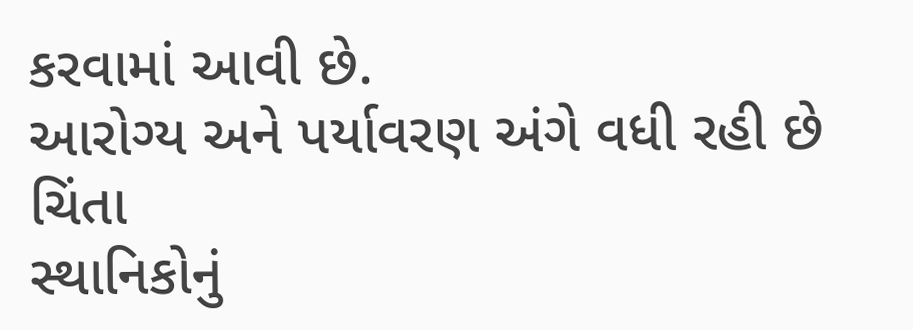કરવામાં આવી છે.
આરોગ્ય અને પર્યાવરણ અંગે વધી રહી છે ચિંતા
સ્થાનિકોનું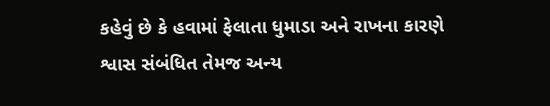કહેવું છે કે હવામાં ફેલાતા ધુમાડા અને રાખના કારણે શ્વાસ સંબંધિત તેમજ અન્ય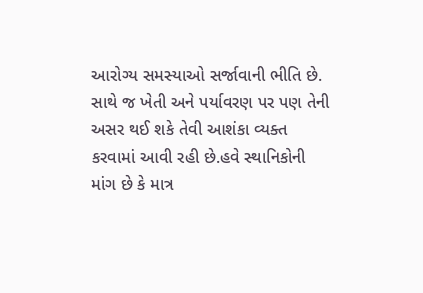આરોગ્ય સમસ્યાઓ સર્જાવાની ભીતિ છે. સાથે જ ખેતી અને પર્યાવરણ પર પણ તેની અસર થઈ શકે તેવી આશંકા વ્યક્ત કરવામાં આવી રહી છે.હવે સ્થાનિકોની માંગ છે કે માત્ર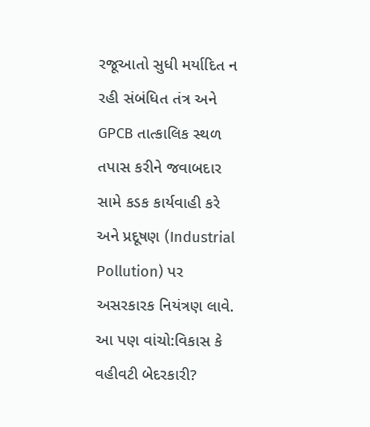રજૂઆતો સુધી મર્યાદિત ન રહી સંબંધિત તંત્ર અને GPCB તાત્કાલિક સ્થળ તપાસ કરીને જવાબદાર સામે કડક કાર્યવાહી કરે અને પ્રદૂષણ (Industrial Pollution) પર અસરકારક નિયંત્રણ લાવે.
આ પણ વાંચો:વિકાસ કે વહીવટી બેદરકારી?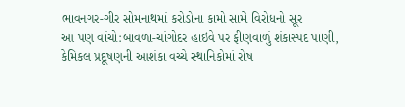ભાવનગર-ગીર સોમનાથમાં કરોડોના કામો સામે વિરોધનો સૂર
આ પણ વાંચો:બાવળા-ચાંગોદર હાઇવે પર ફીણવાળું શંકાસ્પદ પાણી, કેમિકલ પ્રદૂષણની આશંકા વચ્ચે સ્થાનિકોમાં રોષ